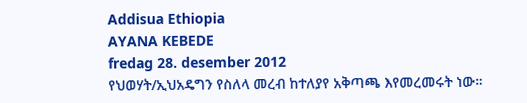Addisua Ethiopia
AYANA KEBEDE
fredag 28. desember 2012
የህወሃት/ኢህአዴግን የስለላ መረብ ከተለያየ አቅጣጫ እየመረመሩት ነው።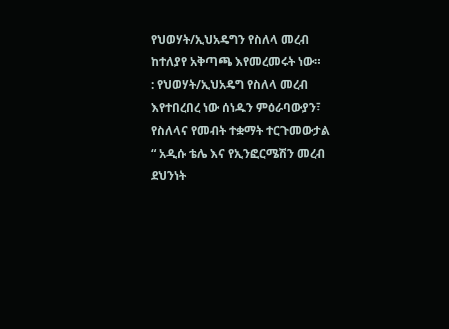የህወሃት/ኢህአዴግን የስለላ መረብ ከተለያየ አቅጣጫ እየመረመሩት ነው።
: የህወሃት/ኢህአዴግ የስለላ መረብ እየተበረበረ ነው ሰነዱን ምዕራባውያን፣ የስለላና የመብት ተቋማት ተርጉመውታል “ አዲሱ ቴሌ እና የኢንፎርሜሽን መረብ ደህንነት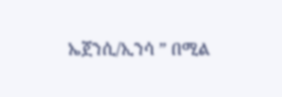ኤጀንሲ/ኢንሳ ” በሚል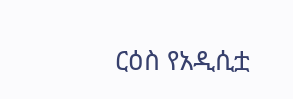ርዕስ የአዲሲቷ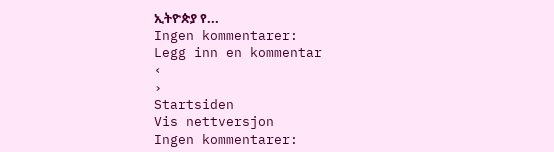ኢትዮጵያ የ...
Ingen kommentarer:
Legg inn en kommentar
‹
›
Startsiden
Vis nettversjon
Ingen kommentarer: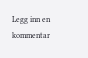Legg inn en kommentar